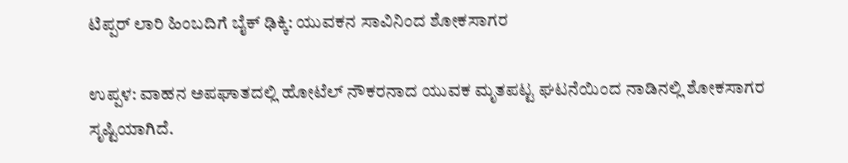ಟಿಪ್ಪರ್ ಲಾರಿ ಹಿಂಬದಿಗೆ ಬೈಕ್ ಢಿಕ್ಕಿ: ಯುವಕನ ಸಾವಿನಿಂದ ಶೋಕಸಾಗರ

ಉಪ್ಪಳ: ವಾಹನ ಅಪಘಾತದಲ್ಲಿ ಹೋಟೆಲ್ ನೌಕರನಾದ ಯುವಕ ಮೃತಪಟ್ಟ ಘಟನೆಯಿಂದ ನಾಡಿನಲ್ಲಿ ಶೋಕಸಾಗರ ಸೃಷ್ಟಿಯಾಗಿದೆ.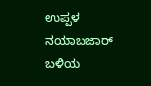ಉಪ್ಪಳ ನಯಾಬಜಾರ್ ಬಳಿಯ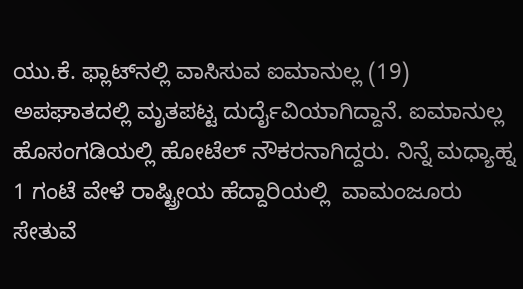ಯು.ಕೆ. ಫ್ಲಾಟ್‌ನಲ್ಲಿ ವಾಸಿಸುವ ಐಮಾನುಲ್ಲ (19) ಅಪಘಾತದಲ್ಲಿ ಮೃತಪಟ್ಟ ದುರ್ದೈವಿಯಾಗಿದ್ದಾನೆ. ಐಮಾನುಲ್ಲ  ಹೊಸಂಗಡಿಯಲ್ಲಿ ಹೋಟೆಲ್ ನೌಕರನಾಗಿದ್ದರು. ನಿನ್ನೆ ಮಧ್ಯಾಹ್ನ  1 ಗಂಟೆ ವೇಳೆ ರಾಷ್ಟ್ರೀಯ ಹೆದ್ದಾರಿಯಲ್ಲಿ  ವಾಮಂಜೂರು ಸೇತುವೆ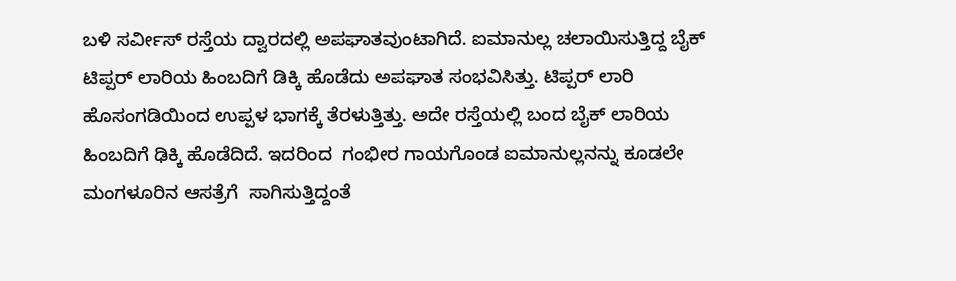ಬಳಿ ಸರ್ವೀಸ್ ರಸ್ತೆಯ ದ್ವಾರದಲ್ಲಿ ಅಪಘಾತವುಂಟಾಗಿದೆ. ಐಮಾನುಲ್ಲ ಚಲಾಯಿಸುತ್ತಿದ್ದ ಬೈಕ್ ಟಿಪ್ಪರ್ ಲಾರಿಯ ಹಿಂಬದಿಗೆ ಡಿಕ್ಕಿ ಹೊಡೆದು ಅಪಘಾತ ಸಂಭವಿಸಿತ್ತು. ಟಿಪ್ಪರ್ ಲಾರಿ ಹೊಸಂಗಡಿಯಿಂದ ಉಪ್ಪಳ ಭಾಗಕ್ಕೆ ತೆರಳುತ್ತಿತ್ತು. ಅದೇ ರಸ್ತೆಯಲ್ಲಿ ಬಂದ ಬೈಕ್ ಲಾರಿಯ ಹಿಂಬದಿಗೆ ಢಿಕ್ಕಿ ಹೊಡೆದಿದೆ. ಇದರಿಂದ  ಗಂಭೀರ ಗಾಯಗೊಂಡ ಐಮಾನುಲ್ಲನನ್ನು ಕೂಡಲೇ ಮಂಗಳೂರಿನ ಆಸತ್ರೆಗೆ  ಸಾಗಿಸುತ್ತಿದ್ದಂತೆ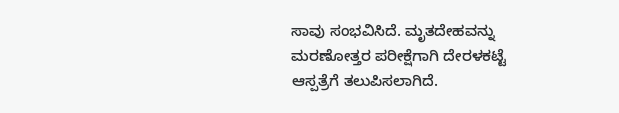ಸಾವು ಸಂಭವಿಸಿದೆ. ಮೃತದೇಹವನ್ನು ಮರಣೋತ್ತರ ಪರೀಕ್ಷೆಗಾಗಿ ದೇರಳಕಟ್ಟೆ ಆಸ್ಪತ್ರೆಗೆ ತಲುಪಿಸಲಾಗಿದೆ.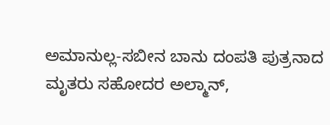ಅಮಾನುಲ್ಲ-ಸಬೀನ ಬಾನು ದಂಪತಿ ಪುತ್ರನಾದ ಮೃತರು ಸಹೋದರ ಅಲ್ಮಾನ್,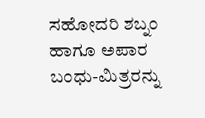ಸಹೋದರಿ ಶಬ್ನಂ ಹಾಗೂ ಅಪಾರ ಬಂಧು-ಮಿತ್ರರನ್ನು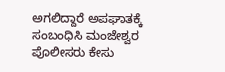ಅಗಲಿದ್ದಾರೆ ಅಪಘಾತಕ್ಕೆ ಸಂಬಂಧಿಸಿ ಮಂಜೇಶ್ವರ ಪೊಲೀಸರು ಕೇಸು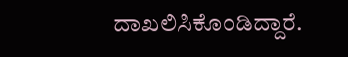ದಾಖಲಿಸಿಕೊಂಡಿದ್ದಾರೆ.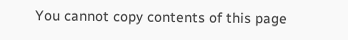You cannot copy contents of this page